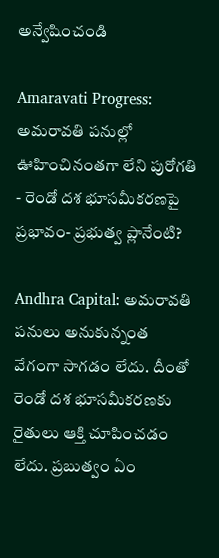అన్వేషించండి

Amaravati Progress: అమరావతి పనుల్లో ఊహించినంతగా లేని పురోగతి - రెండో దశ భూసమీకరణపై ప్రభావం- ప్రభుత్వ ప్లానేంటి?

Andhra Capital: అమరావతి పనులు అనుకున్నంత వేగంగా సాగడం లేదు. దీంతో రెండో దశ భూసమీకరణకు రైతులు ఆక్తి చూపించడం లేదు. ప్రబుత్వం ఏం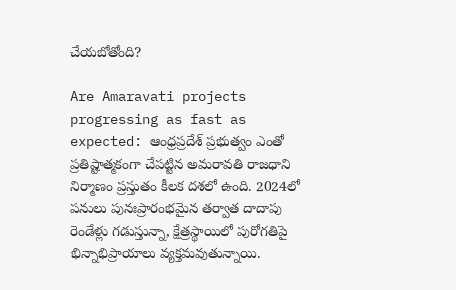చేయబోతోంది?

Are Amaravati projects progressing as fast as expected: ఆంధ్రప్రదేశ్ ప్రభుత్వం ఎంతో ప్రతిష్టాత్మకంగా చేపట్టిన అమరావతి రాజధాని నిర్మాణం ప్రస్తుతం కీలక దశలో ఉంది. 2024లో పనులు పునఃప్రారంభమైన తర్వాత దాదాపు రెండేళ్లు గడుస్తున్నా, క్షేత్రస్థాయిలో పురోగతిపై భిన్నాభిప్రాయాలు వ్యక్తమవుతున్నాయి.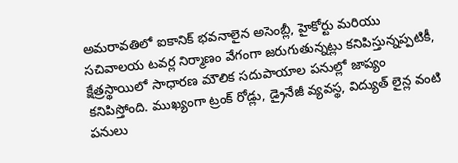అమరావతిలో ఐకానిక్ భవనాలైన అసెంబ్లీ, హైకోర్టు మరియు సచివాలయ టవర్ల నిర్మాణం వేగంగా జరుగుతున్నట్లు కనిపిస్తున్నప్పటికీ, క్షేత్రస్థాయిలో సాధారణ మౌలిక సదుపాయాల పనుల్లో జాప్యం కనిపిస్తోంది. ముఖ్యంగా ట్రంక్ రోడ్లు, డ్రైనేజీ వ్యవస్థ, విద్యుత్ లైన్ల వంటి పనులు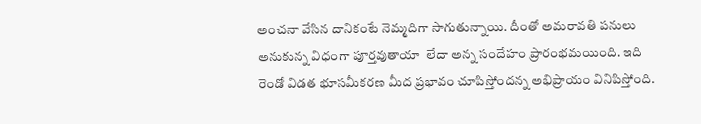అంచనా వేసిన దానికంటే నెమ్మదిగా సాగుతున్నాయి. దీంతో అమరావతి పనులు అనుకున్న విధంగా పూర్తవుతాయా  లేదా అన్న సందేహం ప్రారంభమయింది. ఇది రెండో విడత భూసమీకరణ మీద ప్రభావం చూపిస్తోందన్న అభిప్రాయం వినిపిస్తోంది.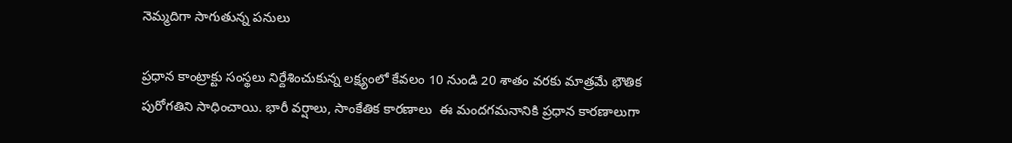నెమ్మదిగా సాగుతున్న పనులు

ప్రధాన కాంట్రాక్టు సంస్థలు నిర్దేశించుకున్న లక్ష్యంలో కేవలం 10 నుండి 20 శాతం వరకు మాత్రమే భౌతిక పురోగతిని సాధించాయి. భారీ వర్షాలు, సాంకేతిక కారణాలు  ఈ మందగమనానికి ప్రధాన కారణాలుగా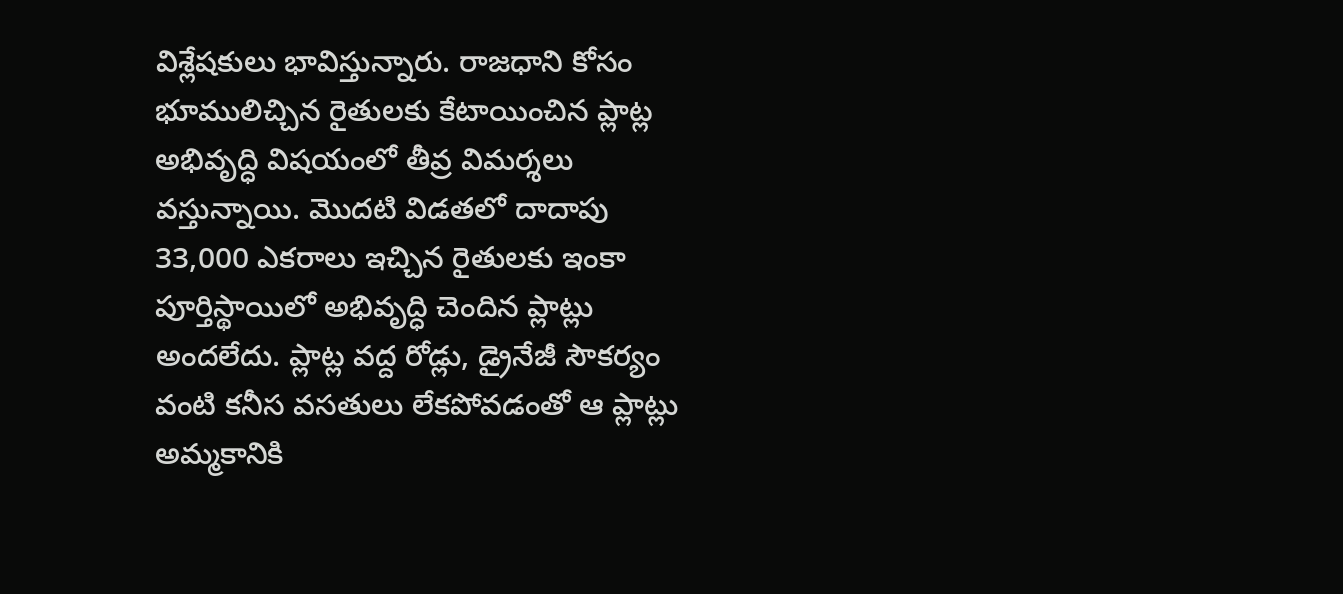విశ్లేషకులు భావిస్తున్నారు. రాజధాని కోసం భూములిచ్చిన రైతులకు కేటాయించిన ప్లాట్ల అభివృద్ధి విషయంలో తీవ్ర విమర్శలు వస్తున్నాయి. మొదటి విడతలో దాదాపు 33,000 ఎకరాలు ఇచ్చిన రైతులకు ఇంకా పూర్తిస్థాయిలో అభివృద్ధి చెందిన ప్లాట్లు అందలేదు. ప్లాట్ల వద్ద రోడ్లు, డ్రైనేజీ సౌకర్యం వంటి కనీస వసతులు లేకపోవడంతో ఆ ప్లాట్లు అమ్మకానికి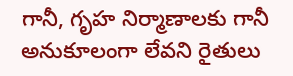గానీ, గృహ నిర్మాణాలకు గానీ అనుకూలంగా లేవని రైతులు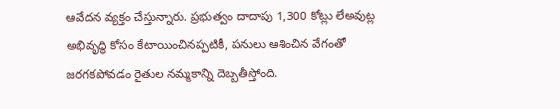ఆవేదన వ్యక్తం చేస్తున్నారు. ప్రభుత్వం దాదాపు 1,300 కోట్లు లేఅవుట్ల అభివృద్ధి కోసం కేటాయించినప్పటికీ, పనులు ఆశించిన వేగంతో జరగకపోవడం రైతుల నమ్మకాన్ని దెబ్బతీస్తోంది.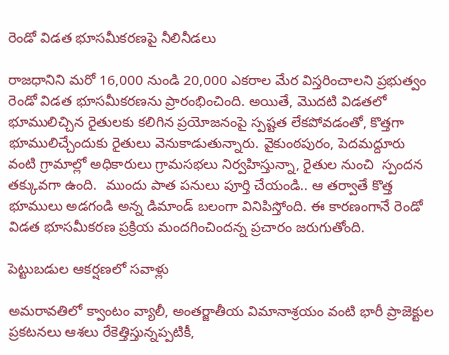రెండో విడత భూసమీకరణపై నీలినీడలు

రాజధానిని మరో 16,000 నుండి 20,000 ఎకరాల మేర విస్తరించాలని ప్రభుత్వం రెండో విడత భూసమీకరణను ప్రారంభించింది. అయితే, మొదటి విడతలో భూములిచ్చిన రైతులకు కలిగిన ప్రయోజనంపై స్పష్టత లేకపోవడంతో, కొత్తగా భూములిచ్చేందుకు రైతులు వెనుకాడుతున్నారు. వైకుంఠపురం, పెదమద్దూరు వంటి గ్రామాల్లో అధికారులు గ్రామసభలు నిర్వహిస్తున్నా, రైతుల నుంచి  స్పందన తక్కువగా ఉంది.  ముందు పాత పనులు పూర్తి చేయండి.. ఆ తర్వాతే కొత్త భూములు అడగండి అన్న డిమాండ్ బలంగా వినిపిస్తోంది. ఈ కారణంగానే రెండో విడత భూసమీకరణ ప్రక్రియ మందగించిందన్న ప్రచారం జరుగుతోంది.

పెట్టుబడుల ఆకర్షణలో సవాళ్లు

అమరావతిలో క్వాంటం వ్యాలీ, అంతర్జాతీయ విమానాశ్రయం వంటి భారీ ప్రాజెక్టుల ప్రకటనలు ఆశలు రేకెత్తిస్తున్నప్పటికీ,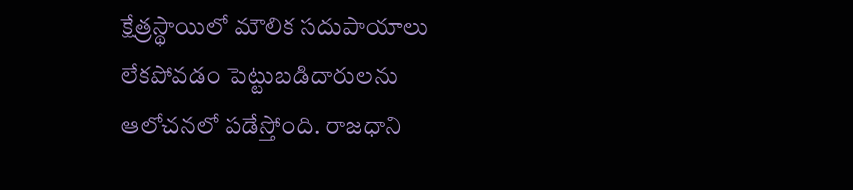క్షేత్రస్థాయిలో మౌలిక సదుపాయాలు లేకపోవడం పెట్టుబడిదారులను ఆలోచనలో పడేస్తోంది. రాజధాని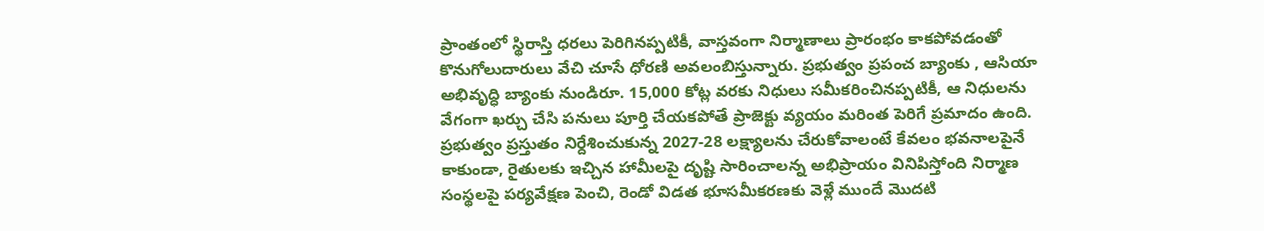ప్రాంతంలో స్థిరాస్తి ధరలు పెరిగినప్పటికీ, వాస్తవంగా నిర్మాణాలు ప్రారంభం కాకపోవడంతో కొనుగోలుదారులు వేచి చూసే ధోరణి అవలంబిస్తున్నారు. ప్రభుత్వం ప్రపంచ బ్యాంకు , ఆసియా అభివృద్ధి బ్యాంకు నుండిరూ. 15,000 కోట్ల వరకు నిధులు సమీకరించినప్పటికీ, ఆ నిధులను వేగంగా ఖర్చు చేసి పనులు పూర్తి చేయకపోతే ప్రాజెక్టు వ్యయం మరింత పెరిగే ప్రమాదం ఉంది.  ప్రభుత్వం ప్రస్తుతం నిర్దేశించుకున్న 2027-28 లక్ష్యాలను చేరుకోవాలంటే కేవలం భవనాలపైనే కాకుండా, రైతులకు ఇచ్చిన హామీలపై దృష్టి సారించాలన్న అభిప్రాయం వినిపిస్తోంది నిర్మాణ సంస్థలపై పర్యవేక్షణ పెంచి, రెండో విడత భూసమీకరణకు వెళ్లే ముందే మొదటి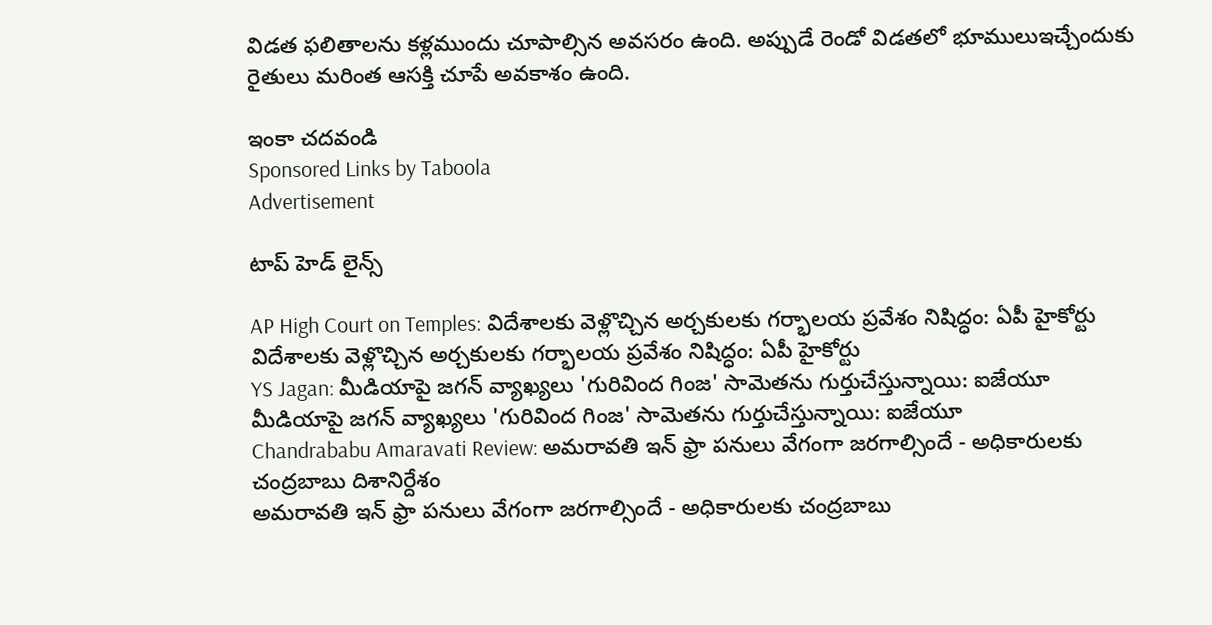విడత ఫలితాలను కళ్లముందు చూపాల్సిన అవసరం ఉంది. అప్పుడే రెండో విడతలో భూములుఇచ్చేందుకు రైతులు మరింత ఆసక్తి చూపే అవకాశం ఉంది.

ఇంకా చదవండి
Sponsored Links by Taboola
Advertisement

టాప్ హెడ్ లైన్స్

AP High Court on Temples: విదేశాలకు వెళ్లొచ్చిన అర్చకులకు గర్భాలయ ప్రవేశం నిషిద్ధం: ఏపీ హైకోర్టు
విదేశాలకు వెళ్లొచ్చిన అర్చకులకు గర్భాలయ ప్రవేశం నిషిద్ధం: ఏపీ హైకోర్టు
YS Jagan: మీడియాపై జగన్ వ్యాఖ్యలు 'గురివింద గింజ' సామెతను గుర్తుచేస్తున్నాయి: ఐజేయూ
మీడియాపై జగన్ వ్యాఖ్యలు 'గురివింద గింజ' సామెతను గుర్తుచేస్తున్నాయి: ఐజేయూ
Chandrababu Amaravati Review: అమరావతి ఇన్ ఫ్రా పనులు వేగంగా జరగాల్సిందే - అధికారులకు చంద్రబాబు దిశానిర్దేశం
అమరావతి ఇన్ ఫ్రా పనులు వేగంగా జరగాల్సిందే - అధికారులకు చంద్రబాబు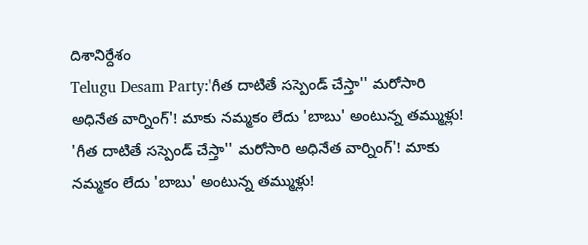దిశానిర్దేశం
Telugu Desam Party:'గీత దాటితే సస్పెండ్ చేస్తా'' మరోసారి అధినేత వార్నింగ్‌'! మాకు నమ్మకం లేదు 'బాబు' అంటున్న తమ్ముళ్లు!
'గీత దాటితే సస్పెండ్ చేస్తా'' మరోసారి అధినేత వార్నింగ్‌'! మాకు నమ్మకం లేదు 'బాబు' అంటున్న తమ్ముళ్లు!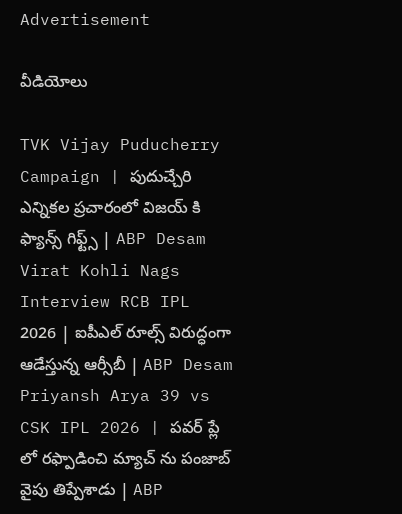Advertisement

వీడియోలు

TVK Vijay Puducherry Campaign | పుదుచ్చేరి ఎన్నికల ప్రచారంలో విజయ్ కి ఫ్యాన్స్ గిఫ్ట్స్ | ABP Desam
Virat Kohli Nags Interview RCB IPL 2026 | ఐపీఎల్ రూల్స్ విరుద్ధంగా ఆడేస్తున్న ఆర్సీబీ | ABP Desam
Priyansh Arya 39 vs CSK IPL 2026 | పవర్ ప్లే లో రఫ్పాడించి మ్యాచ్ ను పంజాబ్ వైపు తిప్పేశాడు | ABP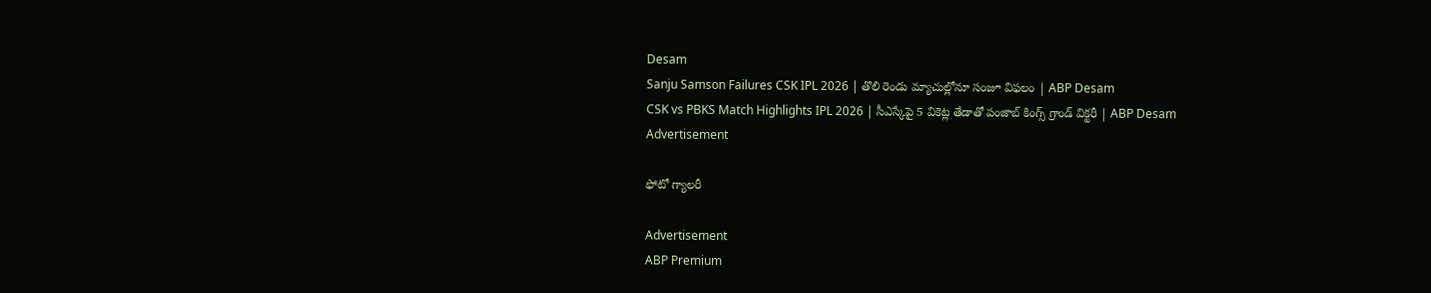Desam
Sanju Samson Failures CSK IPL 2026 | తొలి రెండు మ్యాచుల్లోనూ సంజూ విఫలం | ABP Desam
CSK vs PBKS Match Highlights IPL 2026 | సీఎస్కేపై 5 వికెట్ల తేడాతో పంజాబ్ కింగ్స్ గ్రాండ్ విక్టరీ | ABP Desam
Advertisement

ఫోటో గ్యాలరీ

Advertisement
ABP Premium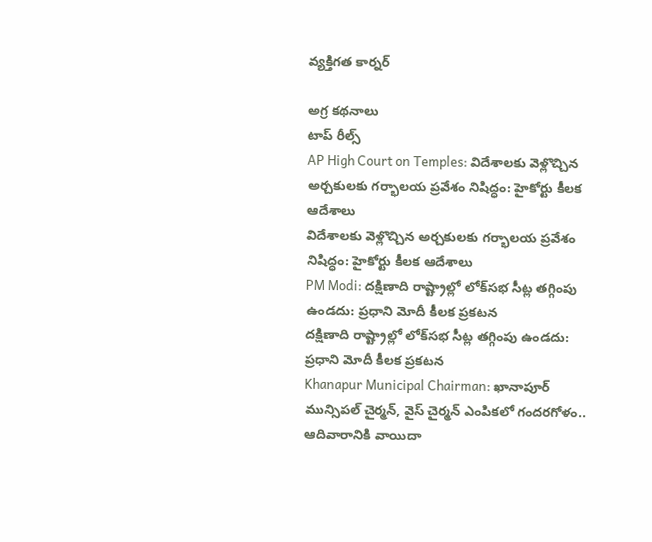వ్యక్తిగత కార్నర్

అగ్ర కథనాలు
టాప్ రీల్స్
AP High Court on Temples: విదేశాలకు వెళ్లొచ్చిన అర్చకులకు గర్భాలయ ప్రవేశం నిషిద్ధం: హైకోర్టు కీలక ఆదేశాలు
విదేశాలకు వెళ్లొచ్చిన అర్చకులకు గర్భాలయ ప్రవేశం నిషిద్ధం: హైకోర్టు కీలక ఆదేశాలు
PM Modi: దక్షిణాది రాష్ట్రాల్లో లోక్‌సభ సీట్ల తగ్గింపు ఉండదు: ప్రధాని మోదీ కీలక ప్రకటన
దక్షిణాది రాష్ట్రాల్లో లోక్‌సభ సీట్ల తగ్గింపు ఉండదు: ప్రధాని మోదీ కీలక ప్రకటన
Khanapur Municipal Chairman: ఖానాపూర్ మున్సిపల్ చైర్మన్, వైస్ చైర్మన్ ఎంపికలో గందరగోళం.. ఆదివారానికి వాయిదా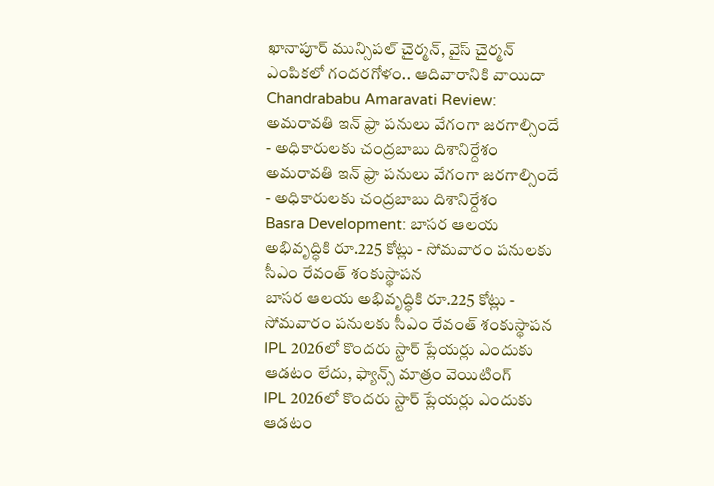ఖానాపూర్ మున్సిపల్ చైర్మన్, వైస్ చైర్మన్ ఎంపికలో గందరగోళం.. ఆదివారానికి వాయిదా
Chandrababu Amaravati Review: అమరావతి ఇన్ ఫ్రా పనులు వేగంగా జరగాల్సిందే - అధికారులకు చంద్రబాబు దిశానిర్దేశం
అమరావతి ఇన్ ఫ్రా పనులు వేగంగా జరగాల్సిందే - అధికారులకు చంద్రబాబు దిశానిర్దేశం
Basra Development: బాసర ఆలయ అభివృద్ధికి రూ.225 కోట్లు - సోమవారం పనులకు సీఎం రేవంత్ శంకుస్థాపన
బాసర ఆలయ అభివృద్ధికి రూ.225 కోట్లు - సోమవారం పనులకు సీఎం రేవంత్ శంకుస్థాపన
IPL 2026లో కొందరు స్టార్ ప్లేయర్లు ఎందుకు ఆడటం లేదు, ఫ్యాన్స్ మాత్రం వెయిటింగ్
IPL 2026లో కొందరు స్టార్ ప్లేయర్లు ఎందుకు ఆడటం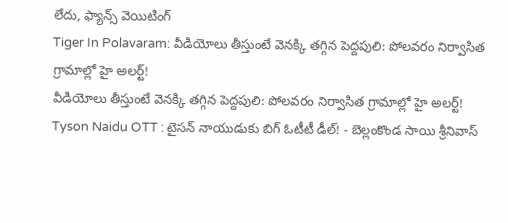లేదు, ఫ్యాన్స్ వెయిటింగ్
Tiger In Polavaram: వీడియోలు తీస్తుంటే వెనక్కి తగ్గిన పెద్దపులి: పోలవరం నిర్వాసిత గ్రామాల్లో హై అలర్ట్!
వీడియోలు తీస్తుంటే వెనక్కి తగ్గిన పెద్దపులి: పోలవరం నిర్వాసిత గ్రామాల్లో హై అలర్ట్!
Tyson Naidu OTT : టైసన్ నాయుడుకు బిగ్ ఓటీటీ డీల్! - బెల్లంకొండ సాయి శ్రీనివాస్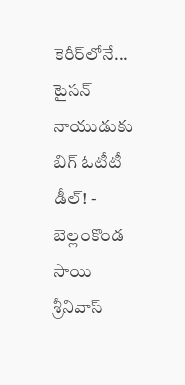కెరీర్‌లోనే...
టైసన్ నాయుడుకు బిగ్ ఓటీటీ డీల్! - బెల్లంకొండ సాయి శ్రీనివాస్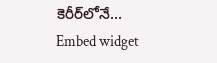కెరీర్‌లోనే...
Embed widget